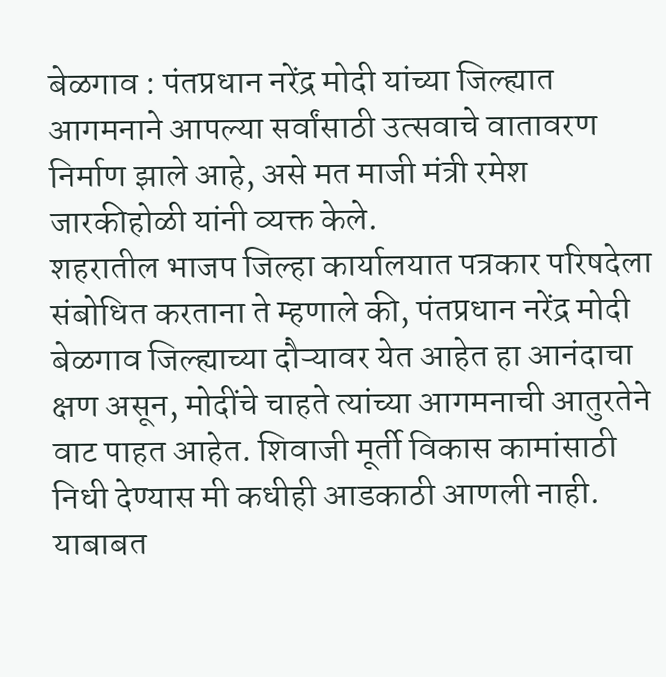बेळगाव : पंतप्रधान नरेंद्र मोदी यांच्या जिल्ह्यात आगमनाने आपल्या सर्वांसाठी उत्सवाचे वातावरण निर्माण झाले आहे, असे मत माजी मंत्री रमेश जारकीहोळी यांनी व्यक्त केले.
शहरातील भाजप जिल्हा कार्यालयात पत्रकार परिषदेला संबोधित करताना ते म्हणाले की, पंतप्रधान नरेंद्र मोदी बेळगाव जिल्ह्याच्या दौऱ्यावर येत आहेत हा आनंदाचा क्षण असून, मोदींचे चाहते त्यांच्या आगमनाची आतुरतेने वाट पाहत आहेत. शिवाजी मूर्ती विकास कामांसाठी निधी देण्यास मी कधीही आडकाठी आणली नाही. याबाबत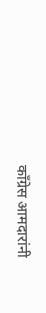काँग्रेस आमदारांनी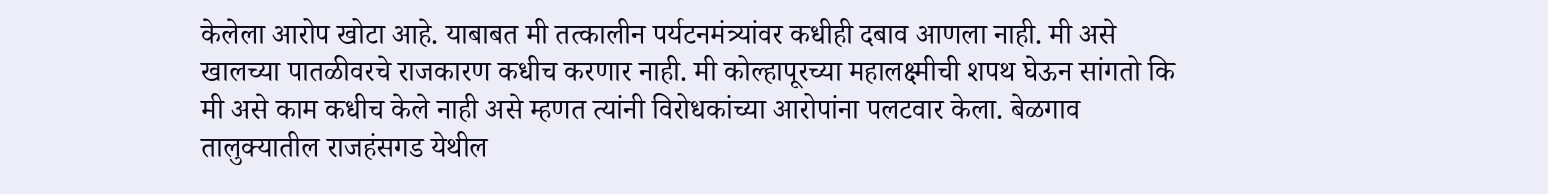केलेला आरोप खोटा आहे. याबाबत मी तत्कालीन पर्यटनमंत्र्यांवर कधीही दबाव आणला नाही. मी असे खालच्या पातळीवरचे राजकारण कधीच करणार नाही. मी कोल्हापूरच्या महालक्ष्मीची शपथ घेऊन सांगतो कि मी असे काम कधीच केले नाही असे म्हणत त्यांनी विरोधकांच्या आरोपांना पलटवार केला. बेळगाव तालुक्यातील राजहंसगड येथील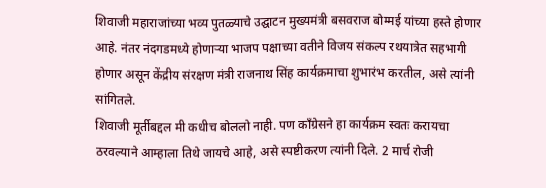शिवाजी महाराजांच्या भव्य पुतळ्याचे उद्घाटन मुख्यमंत्री बसवराज बोम्मई यांच्या हस्ते होणार आहे. नंतर नंदगडमध्ये होणाऱ्या भाजप पक्षाच्या वतीने विजय संकल्प रथयात्रेत सहभागी होणार असून केंद्रीय संरक्षण मंत्री राजनाथ सिंह कार्यक्रमाचा शुभारंभ करतील, असे त्यांनी सांगितले.
शिवाजी मूर्तीबद्दल मी कधीच बोललो नाही. पण काँग्रेसने हा कार्यक्रम स्वतः करायचा ठरवल्याने आम्हाला तिथे जायचे आहे, असे स्पष्टीकरण त्यांनी दिले. 2 मार्च रोजी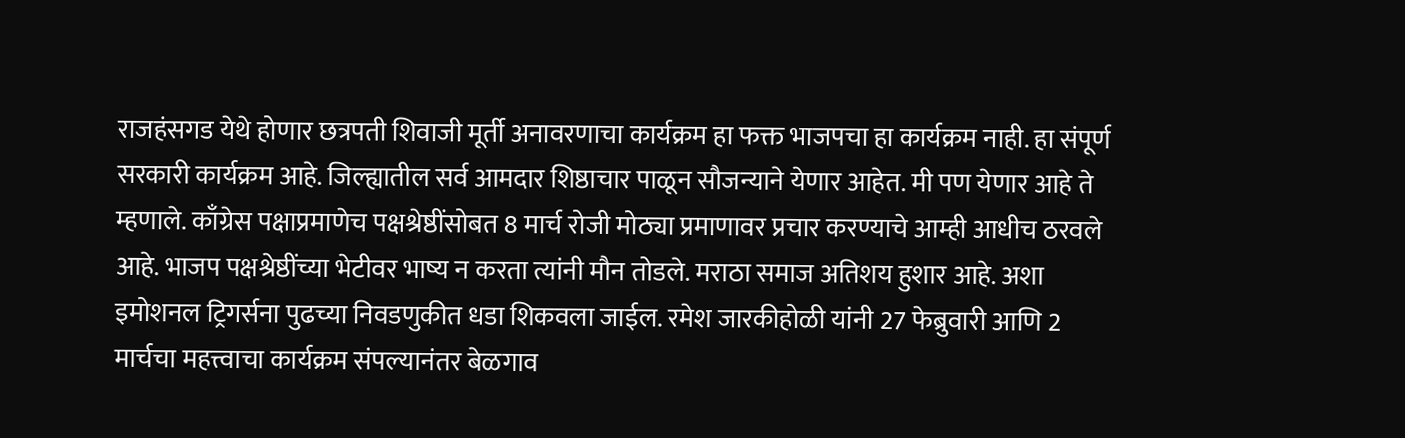राजहंसगड येथे होणार छत्रपती शिवाजी मूर्ती अनावरणाचा कार्यक्रम हा फक्त भाजपचा हा कार्यक्रम नाही. हा संपूर्ण सरकारी कार्यक्रम आहे. जिल्ह्यातील सर्व आमदार शिष्ठाचार पाळून सौजन्याने येणार आहेत. मी पण येणार आहे ते म्हणाले. काँग्रेस पक्षाप्रमाणेच पक्षश्रेष्ठींसोबत 8 मार्च रोजी मोठ्या प्रमाणावर प्रचार करण्याचे आम्ही आधीच ठरवले आहे. भाजप पक्षश्रेष्ठींच्या भेटीवर भाष्य न करता त्यांनी मौन तोडले. मराठा समाज अतिशय हुशार आहे. अशा इमोशनल ट्रिगर्सना पुढच्या निवडणुकीत धडा शिकवला जाईल. रमेश जारकीहोळी यांनी 27 फेब्रुवारी आणि 2 मार्चचा महत्त्वाचा कार्यक्रम संपल्यानंतर बेळगाव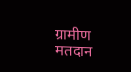ग्रामीण मतदान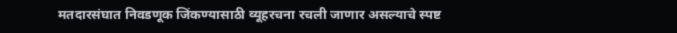मतदारसंघात निवडणूक जिंकण्यासाठी व्यूहरचना रचली जाणार असल्याचे स्पष्ट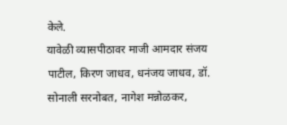केले.
यावेळी व्यासपीठावर माजी आमदार संजय पाटील, किरण जाधव, धनंजय जाधव, डॉ. सोनाली सरनोबत, नागेश मन्नोळकर,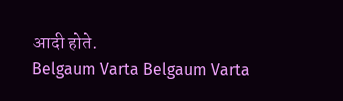आदी होते.
Belgaum Varta Belgaum Varta